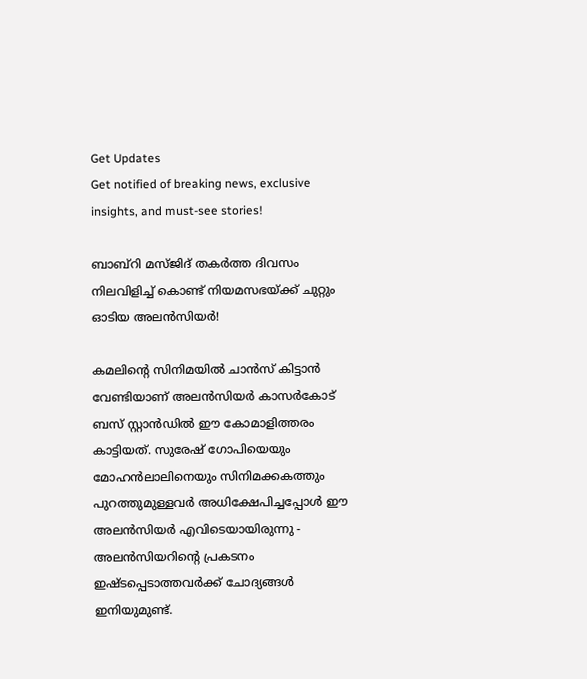Get Updates
Get notified of breaking news, exclusive insights, and must-see stories!

ബാബ്‌റി മസ്ജിദ് തകര്‍ത്ത ദിവസം നിലവിളിച്ച് കൊണ്ട് നിയമസഭയ്ക്ക് ചുറ്റും ഓടിയ അലന്‍സിയര്‍!

കമലിന്റെ സിനിമയില്‍ ചാന്‍സ് കിട്ടാന്‍ വേണ്ടിയാണ് അലന്‍സിയര്‍ കാസര്‍കോട് ബസ് സ്റ്റാന്‍ഡില്‍ ഈ കോമാളിത്തരം കാട്ടിയത്. സുരേഷ് ഗോപിയെയും മോഹന്‍ലാലിനെയും സിനിമക്കകത്തും പുറത്തുമുള്ളവര്‍ അധിക്ഷേപിച്ചപ്പോള്‍ ഈ അലന്‍സിയര്‍ എവിടെയായിരുന്നു - അലന്‍സിയറിന്റെ പ്രകടനം ഇഷ്ടപ്പെടാത്തവര്‍ക്ക് ചോദ്യങ്ങള്‍ ഇനിയുമുണ്ട്.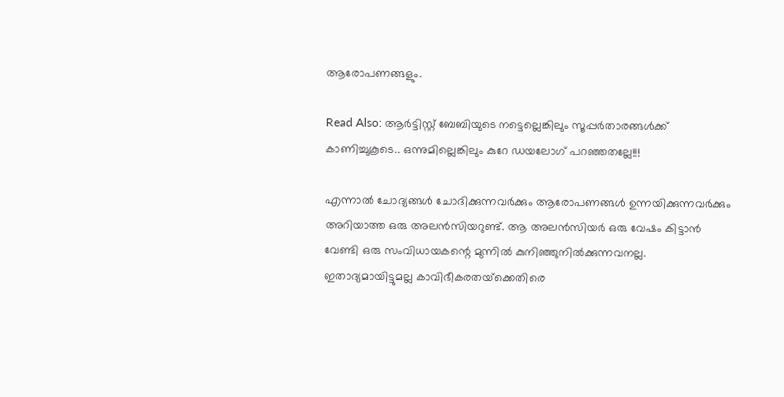ആരോപണങ്ങളും.

Read Also: ആർട്ടിസ്റ്റ് ബേബിയുടെ നട്ടെല്ലെങ്കിലും സൂപ്പർതാരങ്ങൾക്ക് കാണിച്ചുകൂടെ.. ഒന്നുമില്ലെങ്കിലും കുറേ ഡയലോഗ് പറഞ്ഞതല്ലേ!!!

എന്നാല്‍ ചോദ്യങ്ങള്‍ ചോദിക്കുന്നവര്‍ക്കും ആരോപണങ്ങള്‍ ഉന്നയിക്കുന്നവര്‍ക്കും അറിയാത്ത ഒരു അലന്‍സിയറുണ്ട്. ആ അലന്‍സിയര്‍ ഒരു വേഷം കിട്ടാന്‍ വേണ്ടി ഒരു സംവിധായകന്റെ മുന്നില്‍ കുനിഞ്ഞുനില്‍ക്കുന്നവനല്ല. ഇതാദ്യമായിട്ടുമല്ല കാവിഭീകരതയ്‌ക്കെതിരെ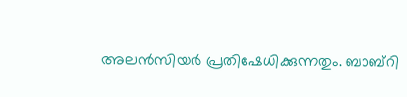അലന്‍സിയര്‍ പ്രതിഷേധിക്കുന്നതും. ബാബ്‌റി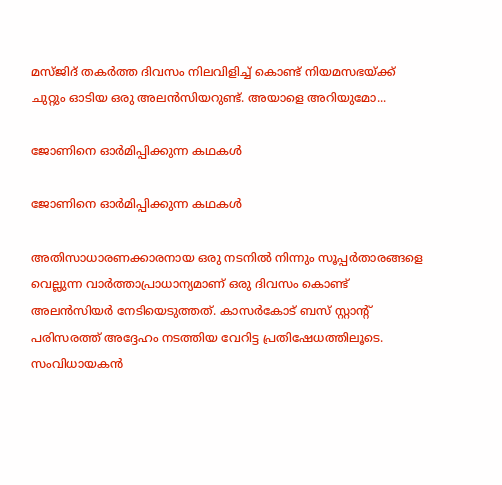മസ്ജിദ് തകര്‍ത്ത ദിവസം നിലവിളിച്ച് കൊണ്ട് നിയമസഭയ്ക്ക് ചുറ്റും ഓടിയ ഒരു അലന്‍സിയറുണ്ട്. അയാളെ അറിയുമോ...

ജോണിനെ ഓര്‍മിപ്പിക്കുന്ന കഥകള്‍

ജോണിനെ ഓര്‍മിപ്പിക്കുന്ന കഥകള്‍

അതിസാധാരണക്കാരനായ ഒരു നടനില്‍ നിന്നും സൂപ്പര്‍താരങ്ങളെ വെല്ലുന്ന വാര്‍ത്താപ്രാധാന്യമാണ് ഒരു ദിവസം കൊണ്ട് അലന്‍സിയര്‍ നേടിയെടുത്തത്. കാസര്‍കോട് ബസ് സ്റ്റാന്റ് പരിസരത്ത് അദ്ദേഹം നടത്തിയ വേറിട്ട പ്രതിഷേധത്തിലൂടെ. സംവിധായകന്‍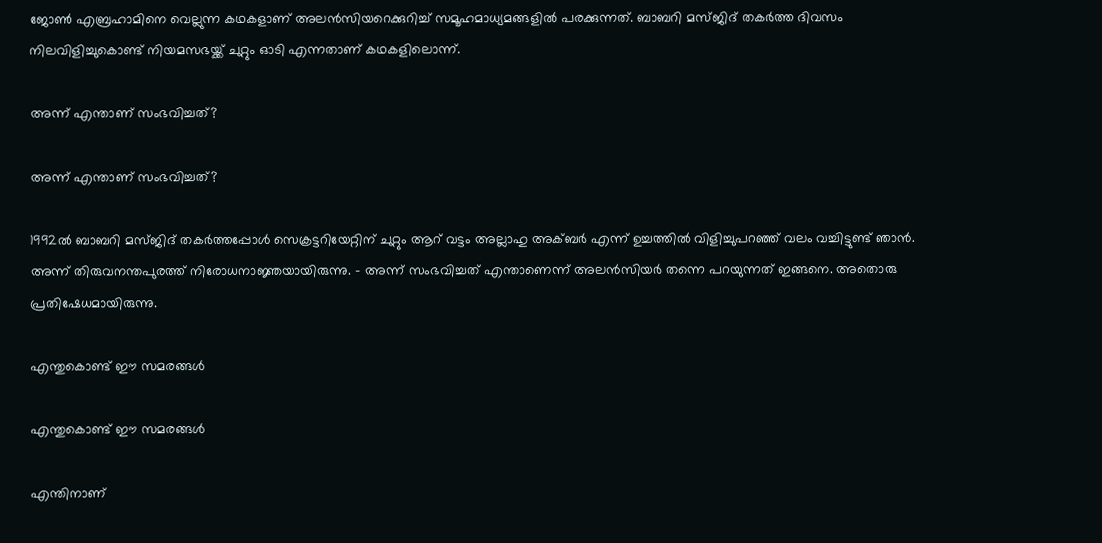ജോണ്‍ എബ്രഹാമിനെ വെല്ലുന്ന കഥകളാണ് അലന്‍സിയറെക്കുറിച്ച് സമൂഹമാധ്യമങ്ങളില്‍ പരക്കുന്നത്. ബാബറി മസ്ജിദ് തകര്‍ത്ത ദിവസം നിലവിളിച്ചുകൊണ്ട് നിയമസഭയ്ക്ക് ചുറ്റും ഓടി എന്നതാണ് കഥകളിലൊന്ന്.

അന്ന് എന്താണ് സംഭവിച്ചത്?

അന്ന് എന്താണ് സംഭവിച്ചത്?

1992ല്‍ ബാബറി മസ്ജിദ് തകര്‍ത്തപ്പോള്‍ സെക്രട്ടറിയേറ്റിന് ചുറ്റും ആറ് വട്ടം അല്ലാഹു അക്ബര്‍ എന്ന് ഉച്ചത്തില്‍ വിളിച്ചുപറഞ്ഞ് വലം വച്ചിട്ടുണ്ട് ഞാന്‍. അന്ന് തിരുവനന്തപുരത്ത് നിരോധനാജ്ഞയായിരുന്നു. - അന്ന് സംഭവിച്ചത് എന്താണെന്ന് അലന്‍സിയര്‍ തന്നെ പറയുന്നത് ഇങ്ങനെ. അതൊരു പ്രതിഷേധമായിരുന്നു.

എന്തുകൊണ്ട് ഈ സമരങ്ങള്‍

എന്തുകൊണ്ട് ഈ സമരങ്ങള്‍

എന്തിനാണ്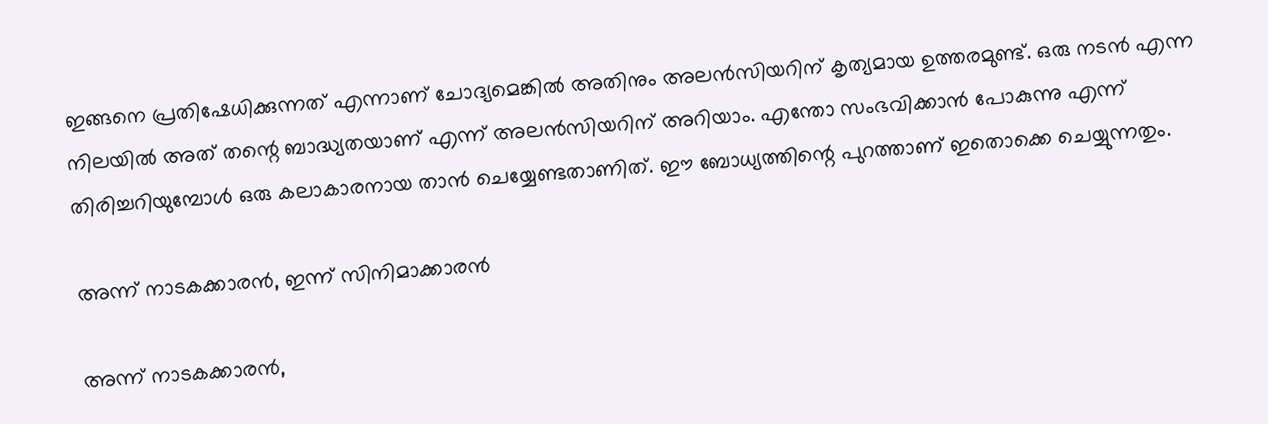ഇങ്ങനെ പ്രതിഷേധിക്കുന്നത് എന്നാണ് ചോദ്യമെങ്കില്‍ അതിനും അലന്‍സിയറിന് കൃത്യമായ ഉത്തരമുണ്ട്. ഒരു നടന്‍ എന്ന നിലയില്‍ അത് തന്റെ ബാദ്ധ്യതയാണ് എന്ന് അലന്‍സിയറിന് അറിയാം. എന്തോ സംഭവിക്കാന്‍ പോകുന്നു എന്ന് തിരിച്ചറിയുമ്പോള്‍ ഒരു കലാകാരനായ താന്‍ ചെയ്യേണ്ടതാണിത്. ഈ ബോധ്യത്തിന്റെ പുറത്താണ് ഇതൊക്കെ ചെയ്യുന്നതും.

അന്ന് നാടകക്കാരന്‍, ഇന്ന് സിനിമാക്കാരന്‍

അന്ന് നാടകക്കാരന്‍,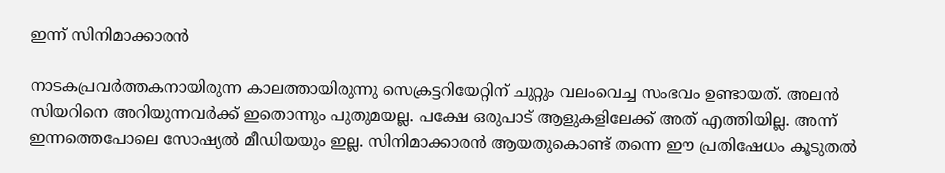ഇന്ന് സിനിമാക്കാരന്‍

നാടകപ്രവര്‍ത്തകനായിരുന്ന കാലത്തായിരുന്നു സെക്രട്ടറിയേറ്റിന് ചുറ്റും വലംവെച്ച സംഭവം ഉണ്ടായത്. അലന്‍ സിയറിനെ അറിയുന്നവര്‍ക്ക് ഇതൊന്നും പുതുമയല്ല. പക്ഷേ ഒരുപാട് ആളുകളിലേക്ക് അത് എത്തിയില്ല. അന്ന് ഇന്നത്തെപോലെ സോഷ്യല്‍ മീഡിയയും ഇല്ല. സിനിമാക്കാരന്‍ ആയതുകൊണ്ട് തന്നെ ഈ പ്രതിഷേധം കൂടുതല്‍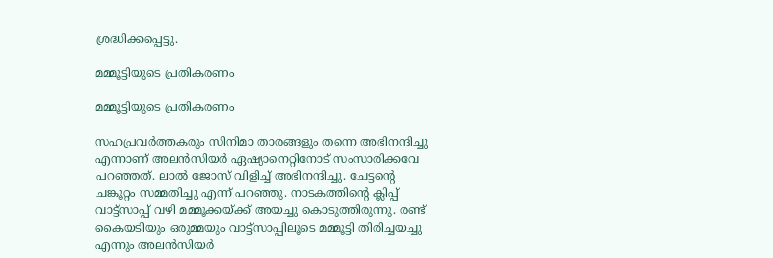ശ്രദ്ധിക്കപ്പെട്ടു.

മമ്മൂട്ടിയുടെ പ്രതികരണം

മമ്മൂട്ടിയുടെ പ്രതികരണം

സഹപ്രവര്‍ത്തകരും സിനിമാ താരങ്ങളും തന്നെ അഭിനന്ദിച്ചു എന്നാണ് അലന്‍സിയര്‍ ഏഷ്യാനെറ്റിനോട് സംസാരിക്കവേ പറഞ്ഞത്. ലാല്‍ ജോസ് വിളിച്ച് അഭിനന്ദിച്ചു. ചേട്ടന്റെ ചങ്കൂറ്റം സമ്മതിച്ചു എന്ന് പറഞ്ഞു. നാടകത്തിന്റെ ക്ലിപ്പ് വാട്ട്സാപ്പ് വഴി മമ്മൂക്കയ്ക്ക് അയച്ചു കൊടുത്തിരുന്നു. രണ്ട് കൈയടിയും ഒരുമ്മയും വാട്ട്സാപ്പിലൂടെ മമ്മൂട്ടി തിരിച്ചയച്ചു എന്നും അലന്‍സിയര്‍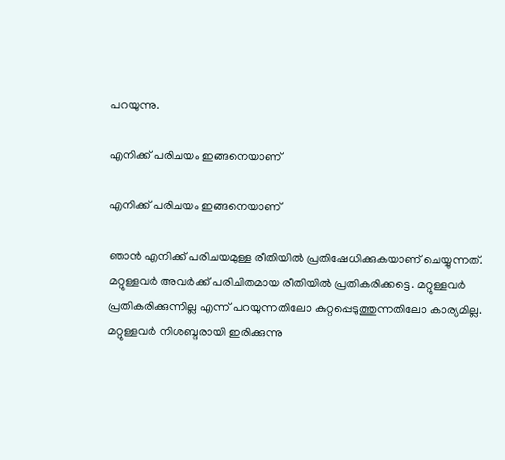പറയുന്നു.

എനിക്ക് പരിചയം ഇങ്ങനെയാണ്

എനിക്ക് പരിചയം ഇങ്ങനെയാണ്

ഞാന്‍ എനിക്ക് പരിചയമുള്ള രീതിയില്‍ പ്രതിഷേധിക്കുകയാണ് ചെയ്യുന്നത്. മറ്റുള്ളവര്‍ അവര്‍ക്ക് പരിചിതമായ രീതിയില്‍ പ്രതികരിക്കട്ടെ. മറ്റുള്ളവര്‍ പ്രതികരിക്കുന്നില്ല എന്ന് പറയുന്നതിലോ കുറ്റപ്പെടുത്തുന്നതിലോ കാര്യമില്ല. മറ്റുള്ളവര്‍ നിശബ്ദരായി ഇരിക്കുന്നു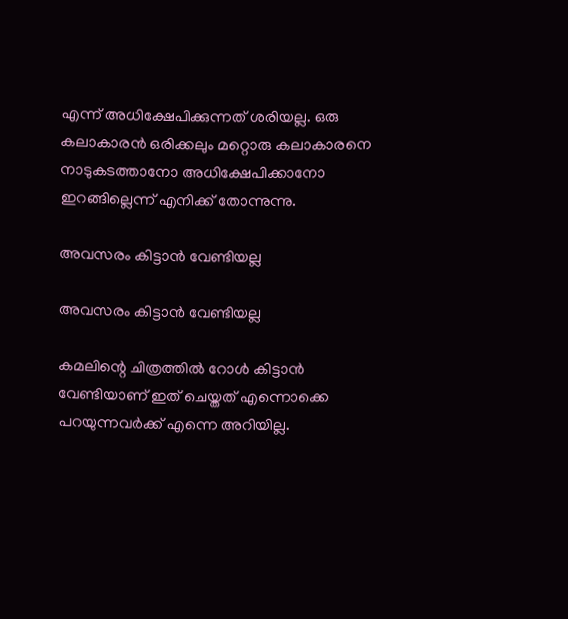എന്ന് അധിക്ഷേപിക്കുന്നത് ശരിയല്ല. ഒരു കലാകാരന്‍ ഒരിക്കലും മറ്റൊരു കലാകാരനെ നാടുകടത്താനോ അധിക്ഷേപിക്കാനോ ഇറങ്ങില്ലെന്ന് എനിക്ക് തോന്നുന്നു.

അവസരം കിട്ടാന്‍ വേണ്ടിയല്ല

അവസരം കിട്ടാന്‍ വേണ്ടിയല്ല

കമലിന്റെ ചിത്രത്തില്‍ റോള്‍ കിട്ടാന്‍ വേണ്ടിയാണ് ഇത് ചെയ്തത് എന്നൊക്കെ പറയുന്നവര്‍ക്ക് എന്നെ അറിയില്ല.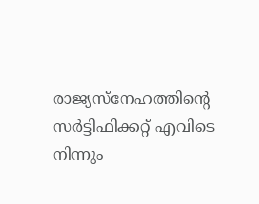രാജ്യസ്നേഹത്തിന്റെ സര്‍ട്ടിഫിക്കറ്റ് എവിടെ നിന്നും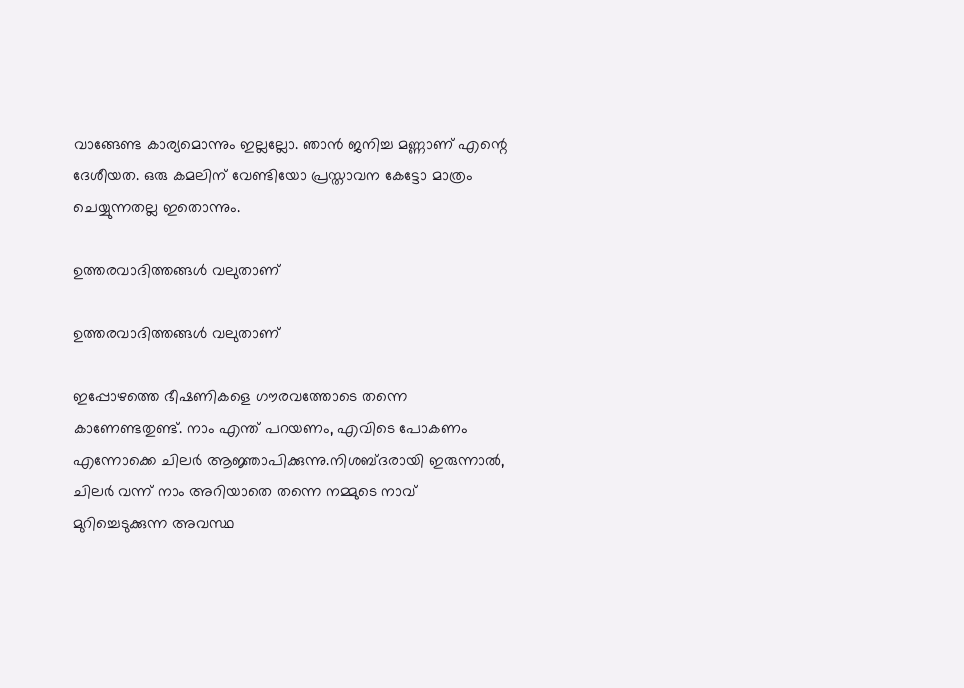വാങ്ങേണ്ട കാര്യമൊന്നും ഇല്ലല്ലോ. ഞാന്‍ ജനിച്ച മണ്ണാണ് എന്റെ ദേശീയത. ഒരു കമലിന് വേണ്ടിയോ പ്രസ്താവന കേട്ടോ മാത്രം ചെയ്യുന്നതല്ല ഇതൊന്നും.

ഉത്തരവാദിത്തങ്ങള്‍ വലുതാണ്

ഉത്തരവാദിത്തങ്ങള്‍ വലുതാണ്

ഇപ്പോഴത്തെ ഭീഷണികളെ ഗൗരവത്തോടെ തന്നെ കാണേണ്ടതുണ്ട്. നാം എന്ത് പറയണം, എവിടെ പോകണം എന്നോക്കെ ചിലര്‍ ആജ്ഞാപിക്കുന്നു.നിശബ്ദരായി ഇരുന്നാല്‍, ചിലര്‍ വന്ന് നാം അറിയാതെ തന്നെ നമ്മുടെ നാവ് മുറിച്ചെടുക്കുന്ന അവസ്ഥ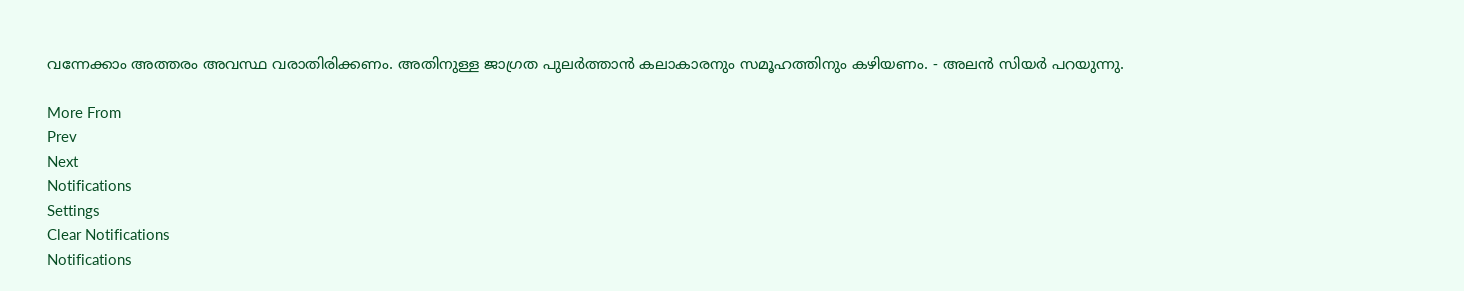വന്നേക്കാം അത്തരം അവസ്ഥ വരാതിരിക്കണം. അതിനുള്ള ജാഗ്രത പുലര്‍ത്താന്‍ കലാകാരനും സമൂഹത്തിനും കഴിയണം. - അലന്‍ സിയര്‍ പറയുന്നു.

More From
Prev
Next
Notifications
Settings
Clear Notifications
Notifications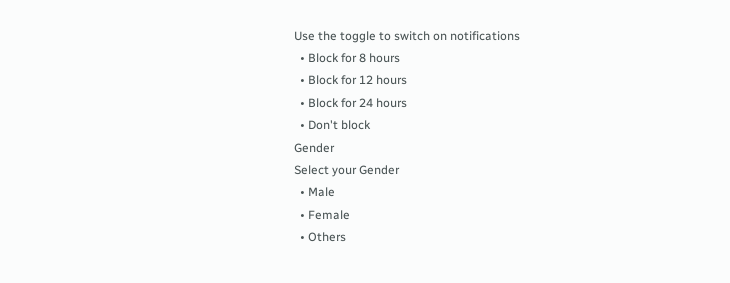Use the toggle to switch on notifications
  • Block for 8 hours
  • Block for 12 hours
  • Block for 24 hours
  • Don't block
Gender
Select your Gender
  • Male
  • Female
  • Others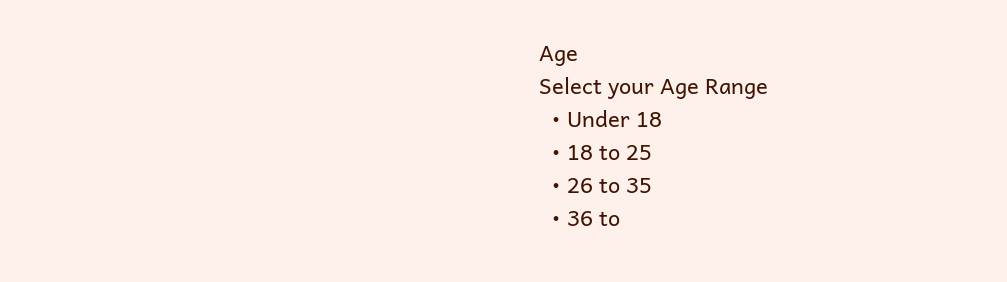Age
Select your Age Range
  • Under 18
  • 18 to 25
  • 26 to 35
  • 36 to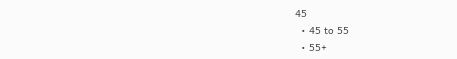45
  • 45 to 55
  • 55+